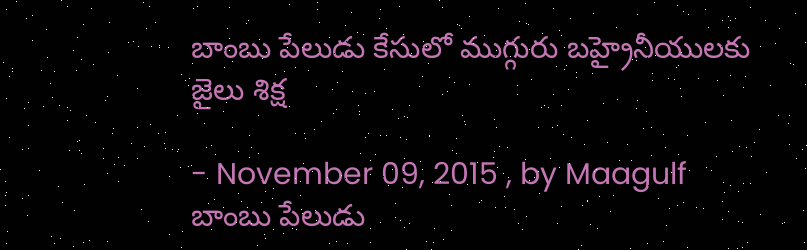బాంబు పేలుడు కేసులో ముగ్గురు బహ్రైనీయులకు జైలు శిక్ష

- November 09, 2015 , by Maagulf
బాంబు పేలుడు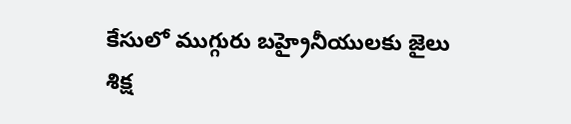కేసులో ముగ్గురు బహ్రైనీయులకు జైలు శిక్ష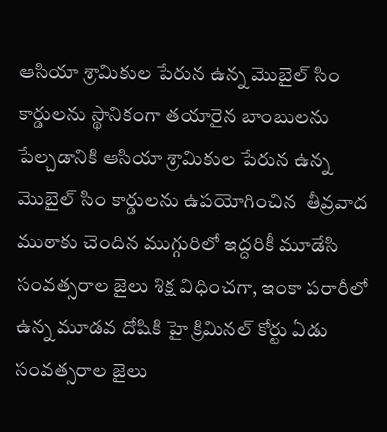ఆసియా శ్రామికుల పేరున ఉన్న మొబైల్ సిం కార్డులను స్థానికంగా తయారైన బాంబులను పేల్చడానికి ఆసియా శ్రామికుల పేరున ఉన్న మొబైల్ సిం కార్డులను ఉపయోగించిన  తీవ్రవాద ముఠాకు చెందిన ముగ్గురిలో ఇద్దరికీ మూడేసి సంవత్సరాల జైలు శిక్ష విధించగా, ఇంకా పరారీలో ఉన్న మూడవ దోషికి హై క్రిమినల్ కోర్టు ఏడు సంవత్సరాల జైలు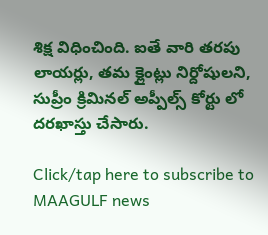శిక్ష విధించింది. ఐతే వారి తరపు లాయర్లు, తమ క్లైంట్లు నిర్దోషులని, సుప్రీం క్రిమినల్ అప్పీల్స్ కోర్టు లో దరఖాస్తు చేసారు.

Click/tap here to subscribe to MAAGULF news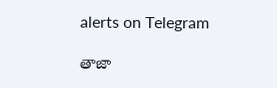alerts on Telegram

తాజా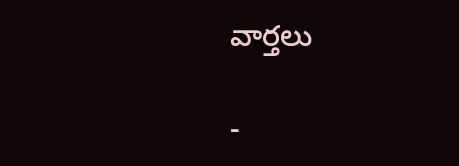వార్తలు

-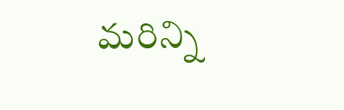మరిన్ని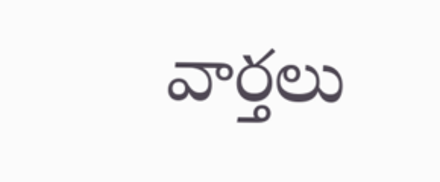వార్తలు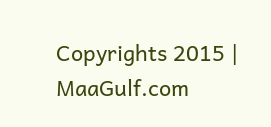Copyrights 2015 | MaaGulf.com